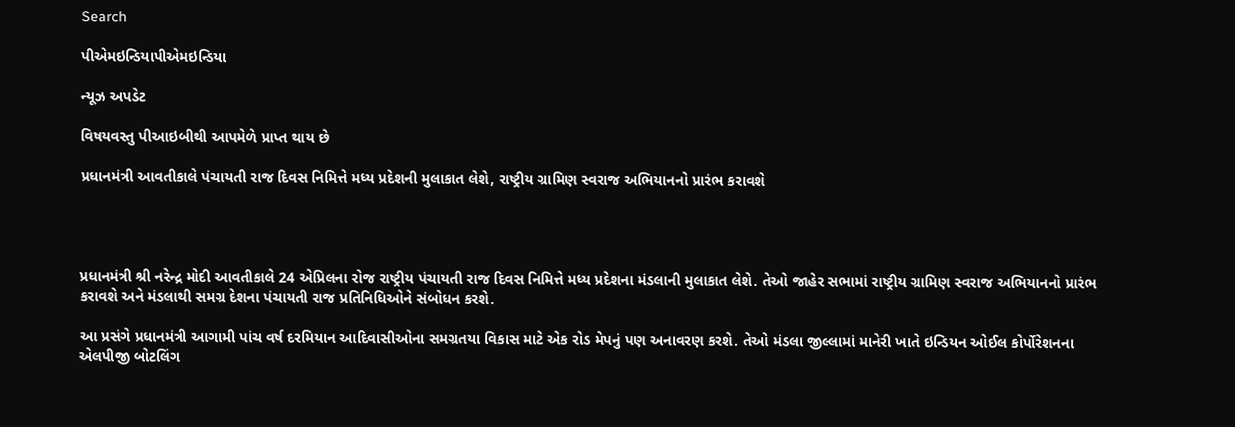Search

પીએમઇન્ડિયાપીએમઇન્ડિયા

ન્યૂઝ અપડેટ

વિષયવસ્તુ પીઆઇબીથી આપમેળે પ્રાપ્ત થાય છે

પ્રધાનમંત્રી આવતીકાલે પંચાયતી રાજ દિવસ નિમિત્તે મધ્ય પ્રદેશની મુલાકાત લેશે, રાષ્ટ્રીય ગ્રામિણ સ્વરાજ અભિયાનનો પ્રારંભ કરાવશે




પ્રધાનમંત્રી શ્રી નરેન્દ્ર મોદી આવતીકાલે 24 એપ્રિલના રોજ રાષ્ટ્રીય પંચાયતી રાજ દિવસ નિમિત્તે મધ્ય પ્રદેશના મંડલાની મુલાકાત લેશે. તેઓ જાહેર સભામાં રાષ્ટ્રીય ગ્રામિણ સ્વરાજ અભિયાનનો પ્રારંભ કરાવશે અને મંડલાથી સમગ્ર દેશના પંચાયતી રાજ પ્રતિનિધિઓને સંબોધન કરશે.

આ પ્રસંગે પ્રધાનમંત્રી આગામી પાંચ વર્ષ દરમિયાન આદિવાસીઓના સમગ્રતયા વિકાસ માટે એક રોડ મેપનું પણ અનાવરણ કરશે. તેઓ મંડલા જીલ્લામાં માનેરી ખાતે ઇન્ડિયન ઓઈલ કોર્પોરેશનના એલપીજી બોટલિંગ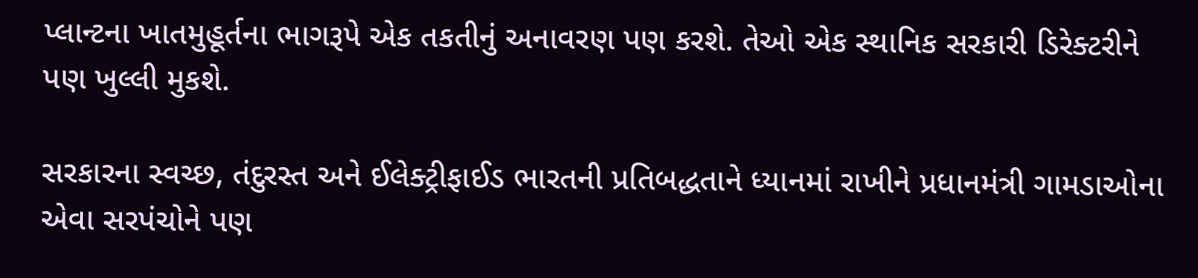પ્લાન્ટના ખાતમુહૂર્તના ભાગરૂપે એક તકતીનું અનાવરણ પણ કરશે. તેઓ એક સ્થાનિક સરકારી ડિરેક્ટરીને પણ ખુલ્લી મુકશે.

સરકારના સ્વચ્છ, તંદુરસ્ત અને ઈલેક્ટ્રીફાઈડ ભારતની પ્રતિબદ્ધતાને ધ્યાનમાં રાખીને પ્રધાનમંત્રી ગામડાઓના એવા સરપંચોને પણ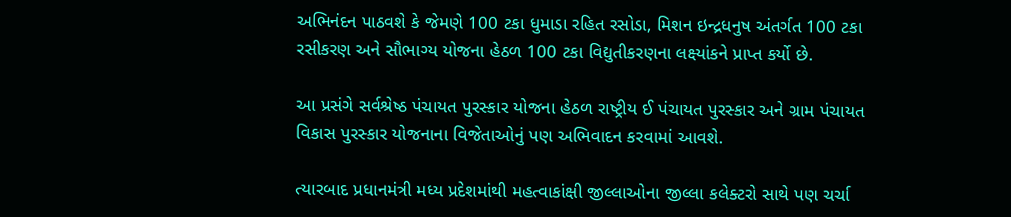અભિનંદન પાઠવશે કે જેમણે 100 ટકા ધુમાડા રહિત રસોડા, મિશન ઇન્દ્રધનુષ અંતર્ગત 100 ટકા રસીકરણ અને સૌભાગ્ય યોજના હેઠળ 100 ટકા વિદ્યુતીકરણના લક્ષ્યાંકને પ્રાપ્ત કર્યો છે.

આ પ્રસંગે સર્વશ્રેષ્ઠ પંચાયત પુરસ્કાર યોજના હેઠળ રાષ્ટ્રીય ઈ પંચાયત પુરસ્કાર અને ગ્રામ પંચાયત વિકાસ પુરસ્કાર યોજનાના વિજેતાઓનું પણ અભિવાદન કરવામાં આવશે.

ત્યારબાદ પ્રધાનમંત્રી મધ્ય પ્રદેશમાંથી મહત્વાકાંક્ષી જીલ્લાઓના જીલ્લા કલેક્ટરો સાથે પણ ચર્ચા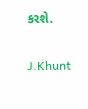કરશે.

J.Khunt